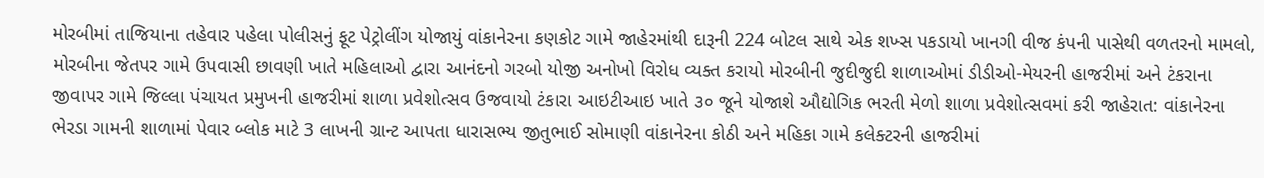મોરબીમાં તાજિયાના તહેવાર પહેલા પોલીસનું ફૂટ પેટ્રોલીંગ યોજાયું વાંકાનેરના કણકોટ ગામે જાહેરમાંથી દારૂની 224 બોટલ સાથે એક શખ્સ પકડાયો ખાનગી વીજ કંપની પાસેથી વળતરનો મામલો, મોરબીના જેતપર ગામે ઉપવાસી છાવણી ખાતે મહિલાઓ દ્વારા આનંદનો ગરબો યોજી અનોખો વિરોધ વ્યક્ત કરાયો મોરબીની જુદીજુદી શાળાઓમાં ડીડીઓ-મેયરની હાજરીમાં અને ટંકરાના જીવાપર ગામે જિલ્લા પંચાયત પ્રમુખની હાજરીમાં શાળા પ્રવેશોત્સવ ઉજવાયો ટંકારા આઇટીઆઇ ખાતે ૩૦ જૂને યોજાશે ઔદ્યોગિક ભરતી મેળો શાળા પ્રવેશોત્સવમાં કરી જાહેરાત: વાંકાનેરના ભેરડા ગામની શાળામાં પેવાર બ્લોક માટે 3 લાખની ગ્રાન્ટ આપતા ધારાસભ્ય જીતુભાઈ સોમાણી વાંકાનેરના કોઠી અને મહિકા ગામે કલેક્ટરની હાજરીમાં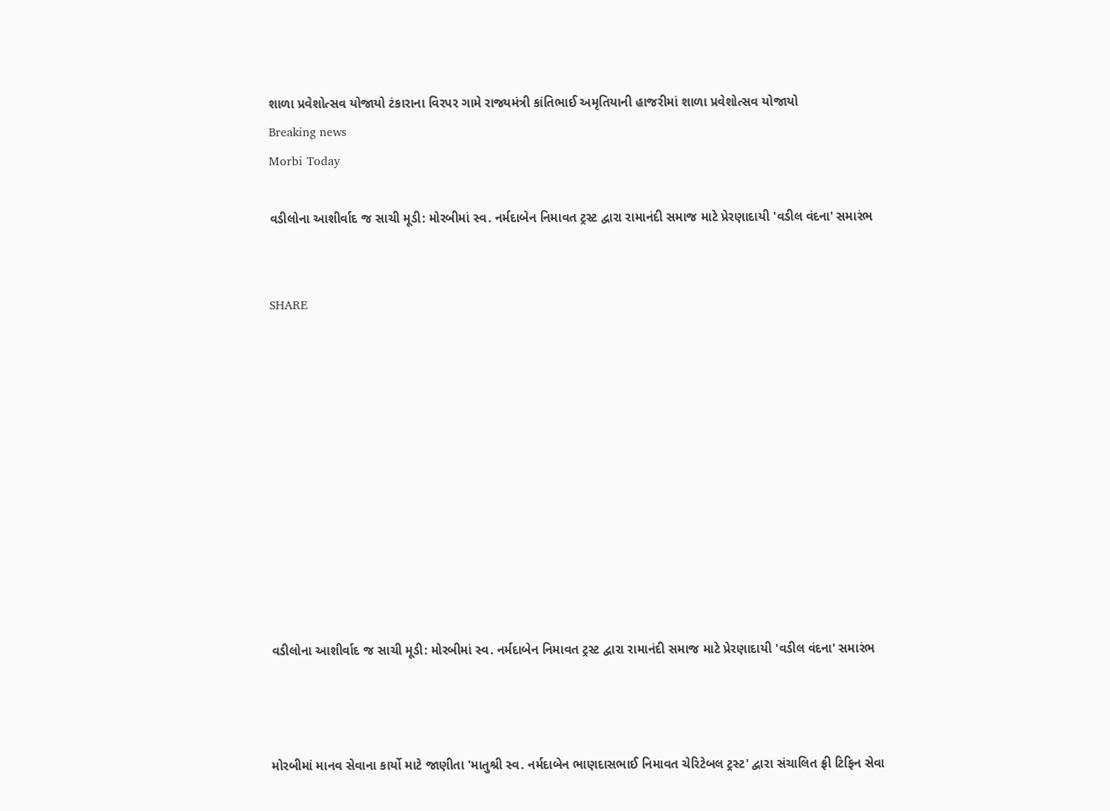શાળા પ્રવેશોત્સવ યોજાયો ટંકારાના વિરપર ગામે રાજ્યમંત્રી કાંતિભાઈ અમૃતિયાની હાજરીમાં શાળા પ્રવેશોત્સવ યોજાયો
Breaking news
Morbi Today

વડીલોના આશીર્વાદ જ સાચી મૂડી: મોરબીમાં સ્વ. નર્મદાબેન નિમાવત ટ્રસ્ટ દ્વારા રામાનંદી સમાજ માટે પ્રેરણાદાયી 'વડીલ વંદના' સમારંભ


SHARE











વડીલોના આશીર્વાદ જ સાચી મૂડી: મોરબીમાં સ્વ. નર્મદાબેન નિમાવત ટ્રસ્ટ દ્વારા રામાનંદી સમાજ માટે પ્રેરણાદાયી 'વડીલ વંદના' સમારંભ



મોરબીમાં માનવ સેવાના કાર્યો માટે જાણીતા 'માતુશ્રી સ્વ. નર્મદાબેન ભાણદાસભાઈ નિમાવત ચેરિટેબલ ટ્રસ્ટ' દ્વારા સંચાલિત ફ્રી ટિફિન સેવા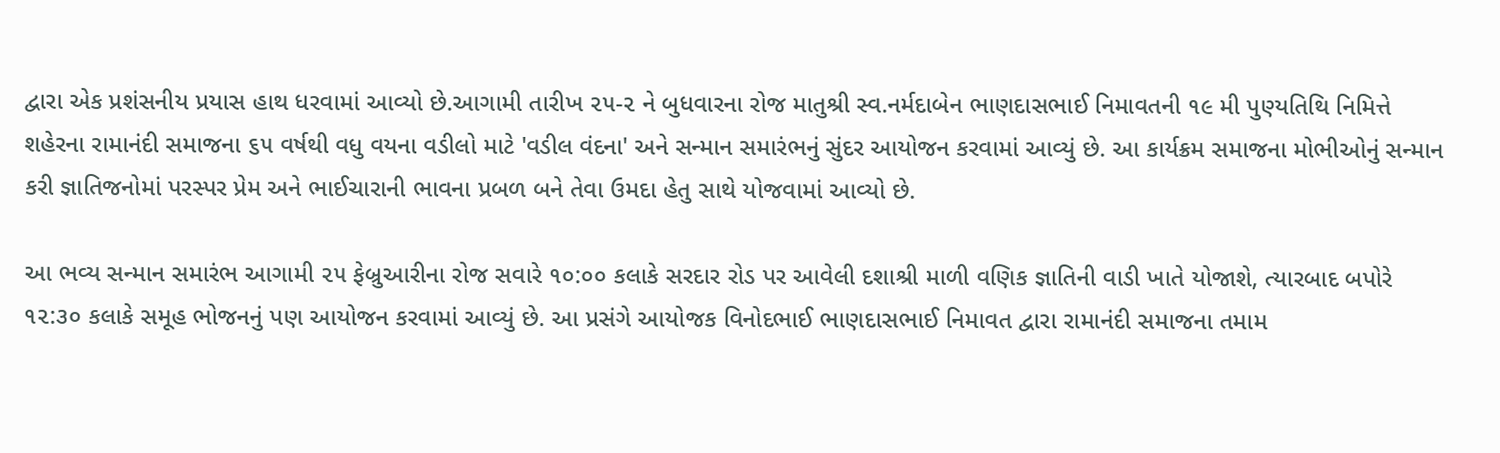દ્વારા એક પ્રશંસનીય પ્રયાસ હાથ ધરવામાં આવ્યો છે.આગામી તારીખ ૨૫-૨ ને બુધવારના રોજ માતુશ્રી સ્વ.નર્મદાબેન ભાણદાસભાઈ નિમાવતની ૧૯ મી પુણ્યતિથિ નિમિત્તે શહેરના રામાનંદી સમાજના ૬૫ વર્ષથી વધુ વયના વડીલો માટે 'વડીલ વંદના' અને સન્માન સમારંભનું સુંદર આયોજન કરવામાં આવ્યું છે. આ કાર્યક્રમ સમાજના મોભીઓનું સન્માન કરી જ્ઞાતિજનોમાં પરસ્પર પ્રેમ અને ભાઈચારાની ભાવના પ્રબળ બને તેવા ઉમદા હેતુ સાથે યોજવામાં આવ્યો છે.

આ ભવ્ય સન્માન સમારંભ આગામી ૨૫ ફેબ્રુઆરીના રોજ સવારે ૧૦:૦૦ કલાકે સરદાર રોડ પર આવેલી દશાશ્રી માળી વણિક જ્ઞાતિની વાડી ખાતે યોજાશે, ત્યારબાદ બપોરે ૧૨:૩૦ કલાકે સમૂહ ભોજનનું પણ આયોજન કરવામાં આવ્યું છે. આ પ્રસંગે આયોજક વિનોદભાઈ ભાણદાસભાઈ નિમાવત દ્વારા રામાનંદી સમાજના તમામ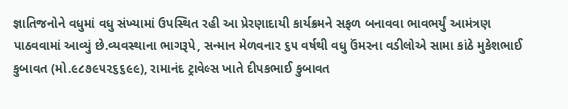જ્ઞાતિજનોને વધુમાં વધુ સંખ્યામાં ઉપસ્થિત રહી આ પ્રેરણાદાયી કાર્યક્રમને સફળ બનાવવા ભાવભર્યું આમંત્રણ પાઠવવામાં આવ્યું છે.વ્યવસ્થાના ભાગરૂપે, સન્માન મેળવનાર ૬૫ વર્ષથી વધુ ઉંમરના વડીલોએ સામા કાંઠે મુકેશભાઈ કુબાવત (મો.૯૮૭૯૫૨૬૬૯૯), રામાનંદ ટ્રાવેલ્સ ખાતે દીપકભાઈ કુબાવત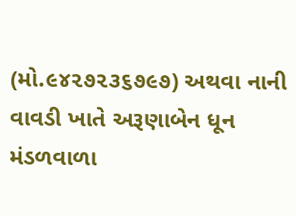(મો.૯૪૨૭૨૩૬૭૯૭) અથવા નાની વાવડી ખાતે અરૂણાબેન ધૂન મંડળવાળા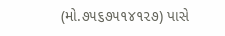(મો.૭૫૬૭૫૧૪૧૨૭) પાસે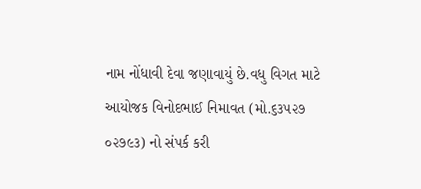નામ નોંધાવી દેવા જણાવાયું છે.વધુ વિગત માટે આયોજક વિનોદભાઈ નિમાવત (મો.૬૩૫૨૭ ૦૨૭૯૩) નો સંપર્ક કરી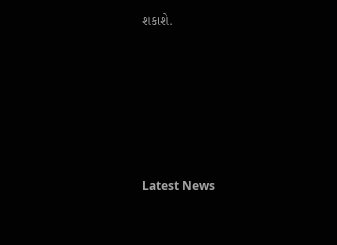શકાશે.






Latest News